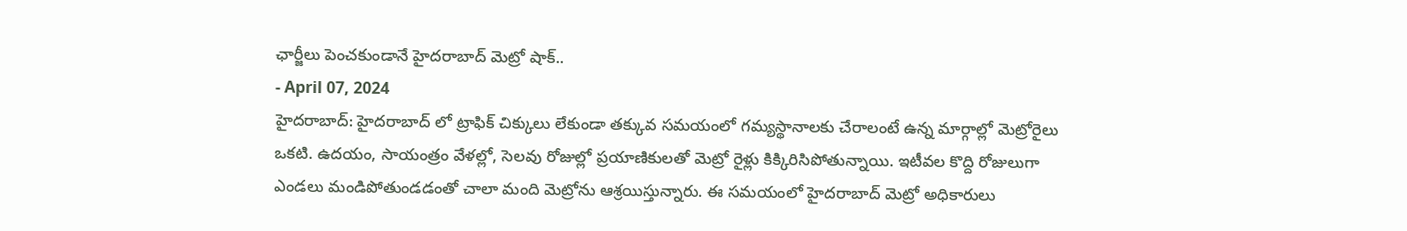ఛార్జీలు పెంచకుండానే హైదరాబాద్ మెట్రో షాక్..
- April 07, 2024
హైదరాబాద్: హైదరాబాద్ లో ట్రాఫిక్ చిక్కులు లేకుండా తక్కువ సమయంలో గమ్యస్థానాలకు చేరాలంటే ఉన్న మార్గాల్లో మెట్రోరైలు ఒకటి. ఉదయం, సాయంత్రం వేళల్లో, సెలవు రోజుల్లో ప్రయాణికులతో మెట్రో రైళ్లు కిక్కిరిసిపోతున్నాయి. ఇటీవల కొద్ది రోజులుగా ఎండలు మండిపోతుండడంతో చాలా మంది మెట్రోను ఆశ్రయిస్తున్నారు. ఈ సమయంలో హైదరాబాద్ మెట్రో అధికారులు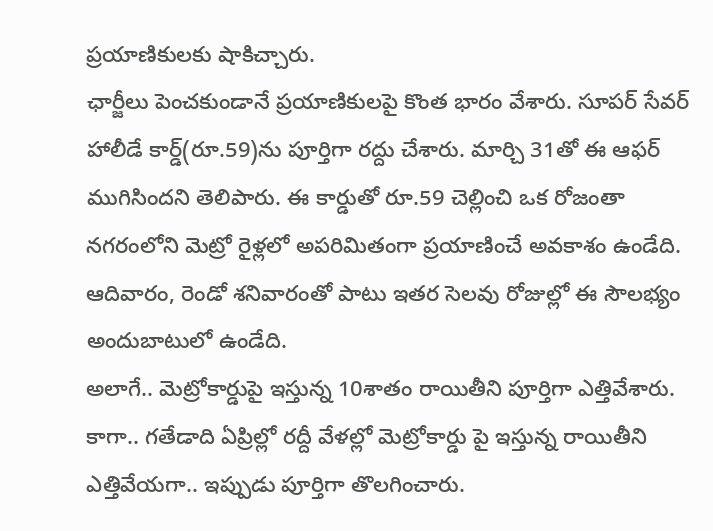ప్రయాణికులకు షాకిచ్చారు.
ఛార్జీలు పెంచకుండానే ప్రయాణికులపై కొంత భారం వేశారు. సూపర్ సేవర్ హాలీడే కార్డ్(రూ.59)ను పూర్తిగా రద్దు చేశారు. మార్చి 31తో ఈ ఆఫర్ ముగిసిందని తెలిపారు. ఈ కార్డుతో రూ.59 చెల్లించి ఒక రోజంతా నగరంలోని మెట్రో రైళ్లలో అపరిమితంగా ప్రయాణించే అవకాశం ఉండేది. ఆదివారం, రెండో శనివారంతో పాటు ఇతర సెలవు రోజుల్లో ఈ సౌలభ్యం అందుబాటులో ఉండేది.
అలాగే.. మెట్రోకార్డుపై ఇస్తున్న 10శాతం రాయితీని పూర్తిగా ఎత్తివేశారు. కాగా.. గతేడాది ఏప్రిల్లో రద్దీ వేళల్లో మెట్రోకార్డు పై ఇస్తున్న రాయితీని ఎత్తివేయగా.. ఇప్పుడు పూర్తిగా తొలగించారు.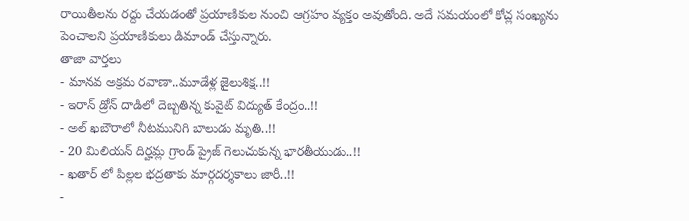రాయితీలను రద్దు చేయడంతో ప్రయాణికుల నుంచి ఆగ్రహం వ్యక్తం అవుతోంది. అదే సమయంలో కోచ్ల సంఖ్యను పెంచాలని ప్రయాణికులు డిమాండ్ చేస్తున్నారు.
తాజా వార్తలు
- మానవ అక్రమ రవాణా..మూడేళ్ల జైలుశిక్ష..!!
- ఇరాన్ డ్రోన్ దాడిలో దెబ్బతిన్న కువైట్ విద్యుత్ కేంద్రం..!!
- అల్ ఖబౌరాలో నీటమునిగి బాలుడు మృతి..!!
- 20 మిలియన్ దిర్హమ్ల గ్రాండ్ ప్రైజ్ గెలుచుకున్న భారతీయుడు..!!
- ఖతార్ లో పిల్లల భద్రతాకు మార్గదర్శకాలు జారీ..!!
-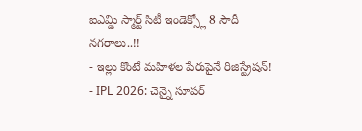ఐఎమ్డి స్మార్ట్ సిటీ ఇండెక్స్లో 8 సౌదీ నగరాలు..!!
- ఇల్లు కొంటే మహిళల పేరుపైనే రిజిస్ట్రేషన్!
- IPL 2026: చెన్నై సూపర్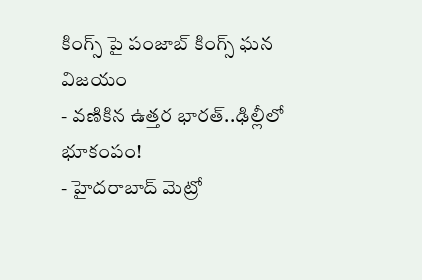కింగ్స్ పై పంజాబ్ కింగ్స్ ఘన విజయం
- వణికిన ఉత్తర భారత్..ఢిల్లీలో భూకంపం!
- హైదరాబాద్ మెట్రో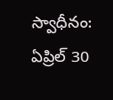స్వాధీనం: ఏప్రిల్ 30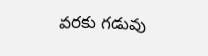వరకు గడువు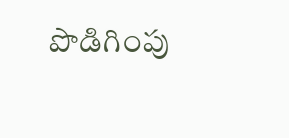పొడిగింపు